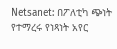Netsanet: በፖለቲካ ጭነት የተማረሩ የነጻነት አየር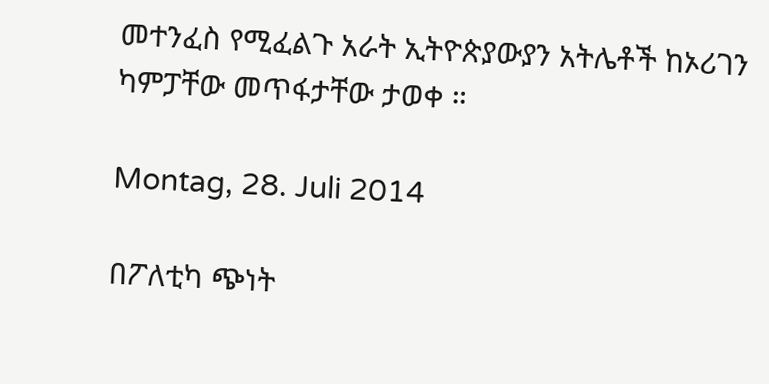መተንፈስ የሚፈልጉ አራት ኢትዮጵያውያን አትሌቶች ከኦሪገን ካምፓቸው መጥፋታቸው ታወቀ ።

Montag, 28. Juli 2014

በፖለቲካ ጭነት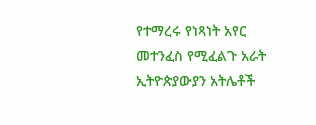የተማረሩ የነጻነት አየር መተንፈስ የሚፈልጉ አራት ኢትዮጵያውያን አትሌቶች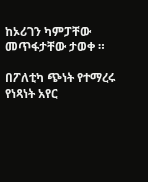ከኦሪገን ካምፓቸው መጥፋታቸው ታወቀ ።

በፖለቲካ ጭነት የተማረሩ የነጻነት አየር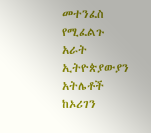መተንፈስ የሚፈልጉ አራት ኢትዮጵያውያን አትሌቶች ከኦሪገን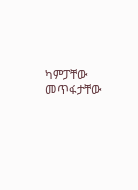ካምፓቸው መጥፋታቸው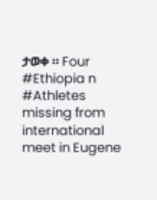ታወቀ ። Four #Ethiopia n #Athletes missing from international meet in Eugene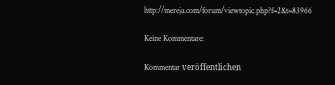http://mereja.com/forum/viewtopic.php?f=2&t=83966

Keine Kommentare:

Kommentar veröffentlichen